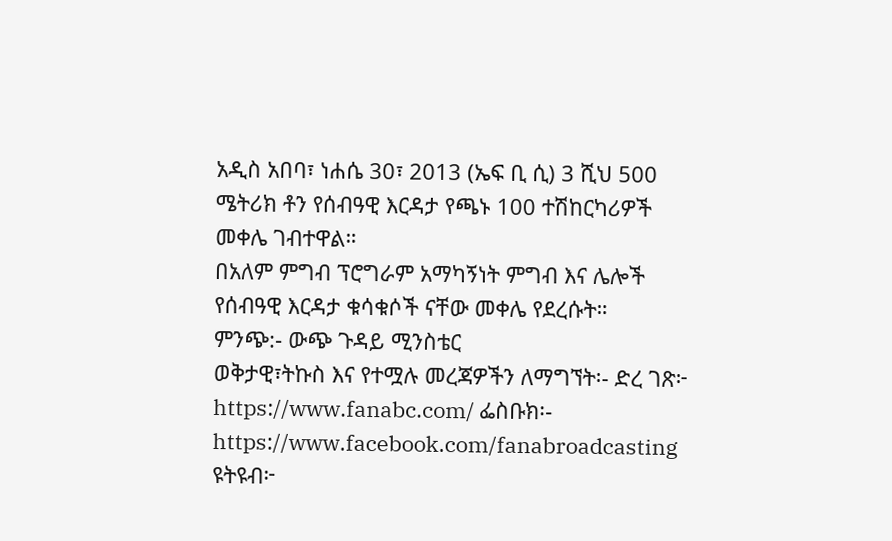አዲስ አበባ፣ ነሐሴ 30፣ 2013 (ኤፍ ቢ ሲ) 3 ሺህ 500 ሜትሪክ ቶን የሰብዓዊ እርዳታ የጫኑ 100 ተሽከርካሪዎች መቀሌ ገብተዋል።
በአለም ምግብ ፕሮግራም አማካኝነት ምግብ እና ሌሎች የሰብዓዊ እርዳታ ቁሳቁሶች ናቸው መቀሌ የደረሱት።
ምንጭ:- ውጭ ጉዳይ ሚንስቴር
ወቅታዊ፣ትኩስ እና የተሟሉ መረጃዎችን ለማግኘት፡- ድረ ገጽ፦ https://www.fanabc.com/ ፌስቡክ፡- https://www.facebook.com/fanabroadcasting ዩትዩብ፦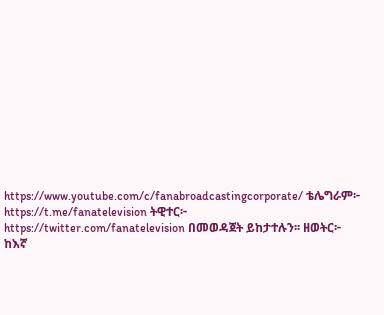https://www.youtube.com/c/fanabroadcastingcorporate/ ቴሌግራም፦ https://t.me/fanatelevision ትዊተር፦ https://twitter.com/fanatelevision በመወዳጀት ይከታተሉን፡፡ ዘወትር፦ ከእኛ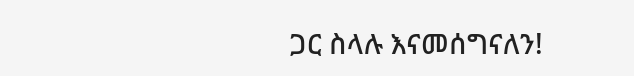ጋር ስላሉ እናመሰግናለን!